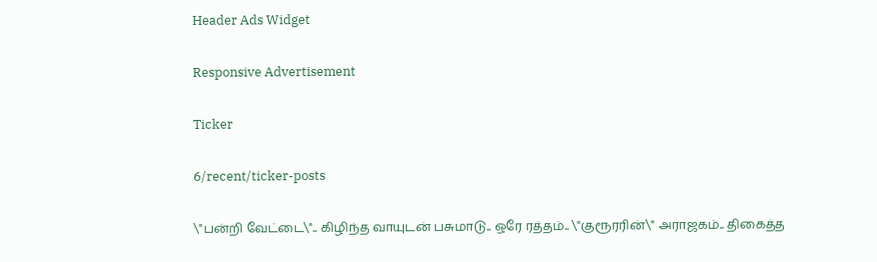Header Ads Widget

Responsive Advertisement

Ticker

6/recent/ticker-posts

\"பன்றி வேட்டை\".. கிழிந்த வாயுடன் பசுமாடு.. ஒரே ரத்தம்.. \"குரூரரின்\" அராஜகம்.. திகைத்த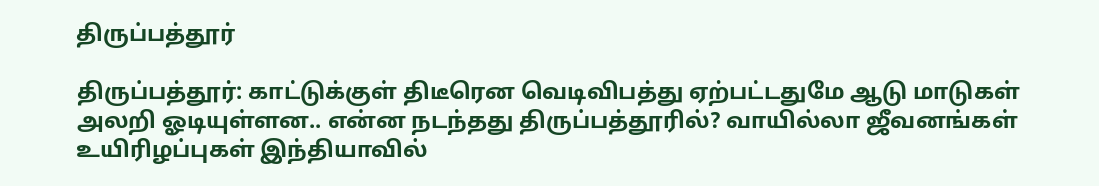திருப்பத்தூர்

திருப்பத்தூர்: காட்டுக்குள் திடீரென வெடிவிபத்து ஏற்பட்டதுமே ஆடு மாடுகள் அலறி ஓடியுள்ளன.. என்ன நடந்தது திருப்பத்தூரில்? வாயில்லா ஜீவனங்கள் உயிரிழப்புகள் இந்தியாவில்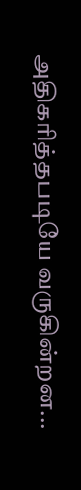அதிகரித்தபடியே வருகின்றன...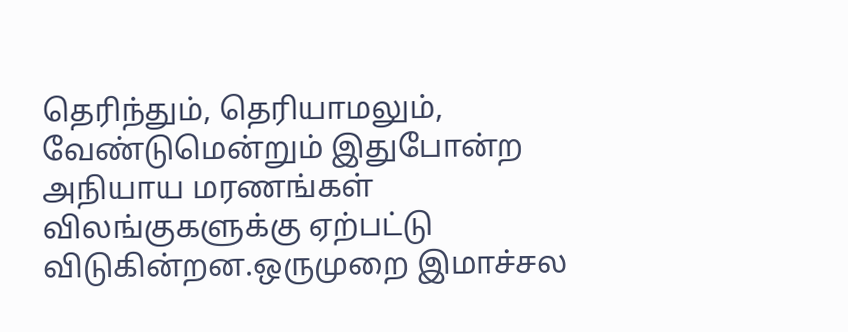தெரிந்தும், தெரியாமலும், வேண்டுமென்றும் இதுபோன்ற அநியாய மரணங்கள் விலங்குகளுக்கு ஏற்பட்டு விடுகின்றன.ஒருமுறை இமாச்சல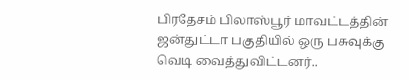பிரதேசம் பிலாஸ்பூர் மாவட்டத்தின் ஜன்துட்டா பகுதியில் ஒரு பசுவுக்கு வெடி வைத்துவிட்டனர்..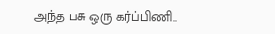அந்த பசு ஒரு கர்ப்பிணி..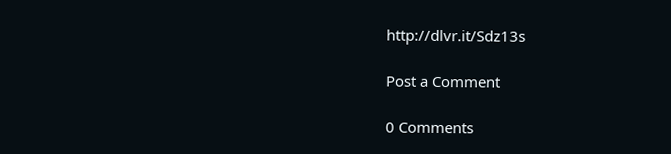http://dlvr.it/Sdz13s

Post a Comment

0 Comments